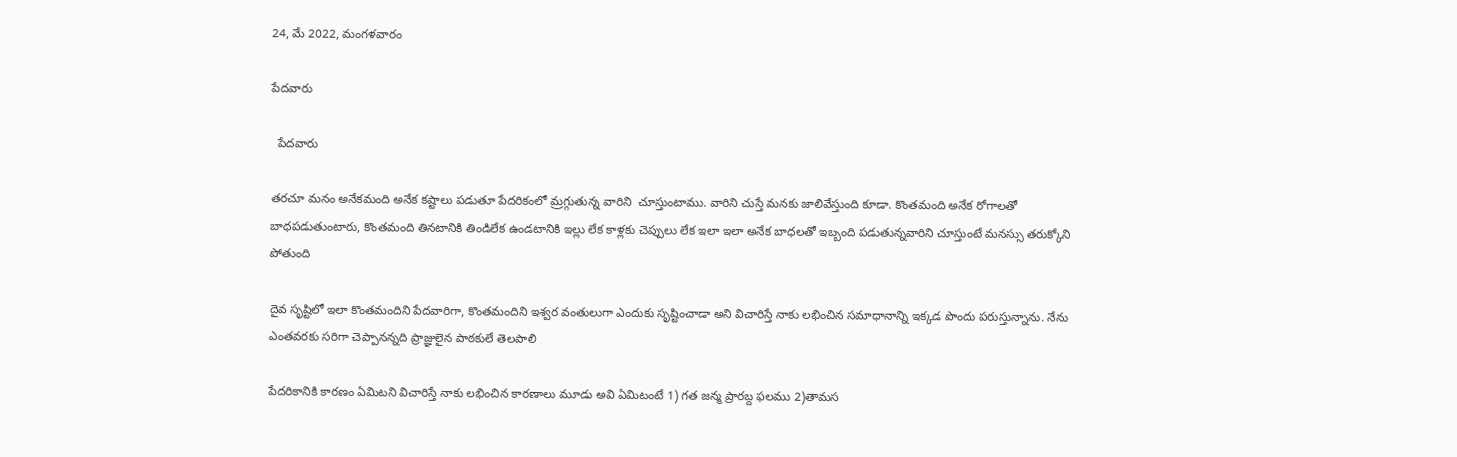24, మే 2022, మంగళవారం

పేదవారు

  పేదవారు

తరచూ మనం అనేకమంది అనేక కష్టాలు పడుతూ పేదరికంలో మ్రగ్గుతున్న వారిని  చూస్తుంటాము. వారిని చుస్తే మనకు జాలివేస్తుంది కూడా. కొంతమంది అనేక రోగాలతో బాధపడుతుంటారు, కొంతమంది తినటానికి తిండిలేక ఉండటానికి ఇల్లు లేక కాళ్లకు చెప్పులు లేక ఇలా ఇలా అనేక బాధలతో ఇబ్బంది పడుతున్నవారిని చూస్తుంటే మనస్సు తరుక్కోని పోతుంది

దైవ సృష్టిలో ఇలా కొంతమందిని పేదవారిగా, కొంతమందిని ఇశ్వర వంతులుగా ఎందుకు సృష్టించాడా అని విచారిస్తే నాకు లభించిన సమాధానాన్ని ఇక్కడ పొందు పరుస్తున్నాను. నేను ఎంతవరకు సరిగా చెప్పానన్నది ప్రాజ్ఞులైన పాఠకులే తెలపాలి

పేదరికానికి కారణం ఏమిటని విచారిస్తే నాకు లభించిన కారణాలు మూడు అవి ఏమిటంటే 1) గత జన్మ ప్రారబ్ద ఫలము 2)తామస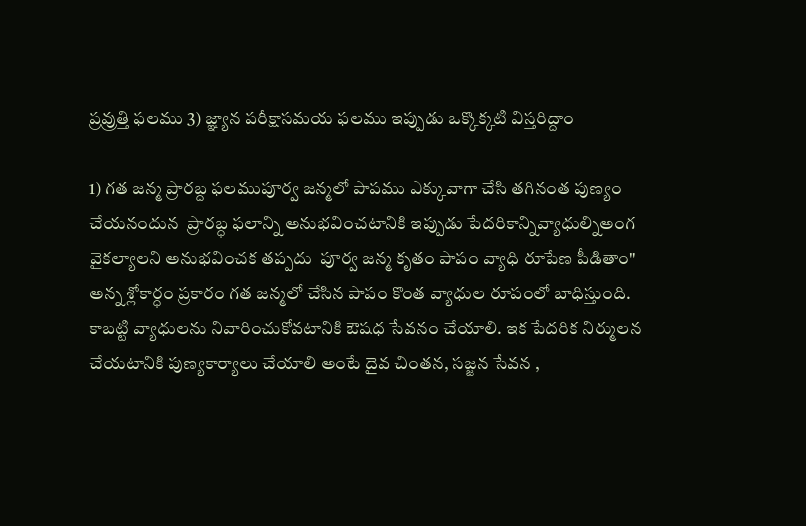ప్రవ్రుత్తి ఫలము 3) జ్ఞ్యాన పరీక్షాసమయ ఫలము ఇప్పుడు ఒక్కొక్కటి విస్తరిద్దాం

1) గత జన్మ ప్రారబ్ద ఫలముపూర్వ జన్మలో పాపము ఎక్కువాగా చేసి తగినంత పుణ్యం చేయనందున  ప్రారబ్ధ ఫలాన్ని అనుభవించటానికి ఇప్పుడు పేదరికాన్నివ్యాధుల్నిఅంగ వైకల్యాలని అనుభవించక తప్పదు  పూర్వ జన్మ కృతం పాపం వ్యాధి రూపేణ పీడితాం"  అన్న శ్లోకార్ధం ప్రకారం గత జన్మలో చేసిన పాపం కొంత వ్యాధుల రూపంలో బాధిస్తుంది. కాబట్టి వ్యాధులను నివారించుకోవటానికి ఔషధ సేవనం చేయాలి. ఇక పేదరిక నిర్ములన చేయటానికి పుణ్యకార్యాలు చేయాలి అంటే దైవ చింతన, సజ్జన సేవన ,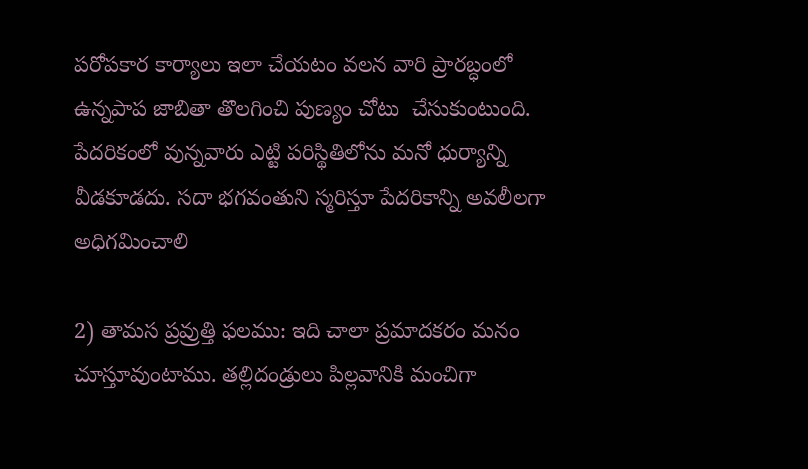పరోపకార కార్యాలు ఇలా చేయటం వలన వారి ప్రారబ్ధంలో ఉన్నపాప జాబితా తొలగించి పుణ్యం చోటు  చేసుకుంటుంది. పేదరికంలో వున్నవారు ఎట్టి పరిస్థితిలోను మనో ధుర్యాన్ని వీడకూడదు. సదా భగవంతుని స్మరిస్తూ పేదరికాన్ని అవలీలగా అధిగమించాలి

2) తామస ప్రవ్రుత్తి ఫలము: ఇది చాలా ప్రమాదకరం మనం చూస్తూవుంటాము. తల్లిదండ్రులు పిల్లవానికి మంచిగా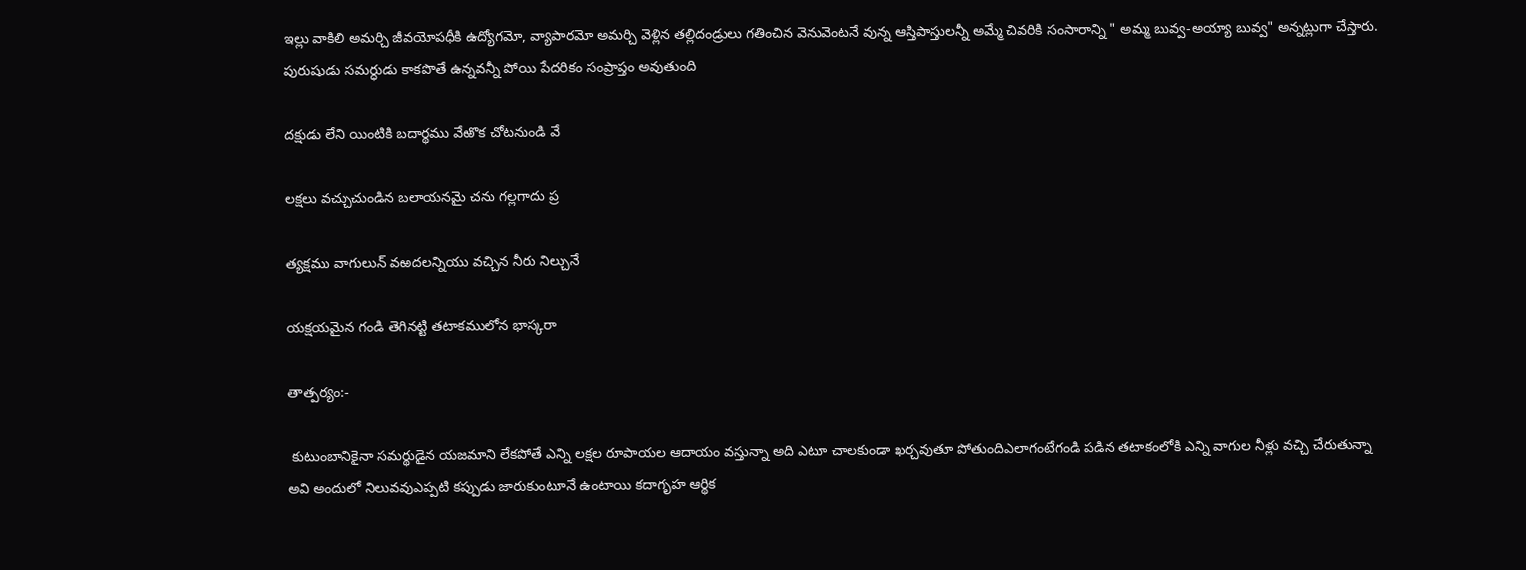ఇల్లు వాకిలి అమర్చి జీవయోపధీకి ఉద్యోగమో, వ్యాపారమో అమర్చి వెళ్లిన తల్లిదండ్రులు గతించిన వెనువెంటనే వున్న ఆస్తిపాస్తులన్నీ అమ్మే చివరికి సంసారాన్ని " అమ్మ బువ్వ-అయ్యా బువ్వ" అన్నట్లుగా చేస్తారు. పురుషుడు సమర్ధుడు కాకపొతే ఉన్నవన్నీ పోయి పేదరికం సంప్రాప్తం అవుతుంది

దక్షుడు లేని యింటికి బదార్థము వేఱొక చోటనుండి వే

లక్షలు వచ్చుచుండిన బలాయనమై చను గల్లగాదు ప్ర

త్యక్షము వాగులున్ వఱదలన్నియు వచ్చిన నీరు నిల్చునే

యక్షయమైన గండి తెగినట్టి తటాకములోన భాస్కరా

తాత్పర్యం:-

 కుటుంబానికైనా సమర్థుడైన యజమాని లేకపోతే ఎన్ని లక్షల రూపాయల ఆదాయం వస్తున్నా అది ఎటూ చాలకుండా ఖర్చవుతూ పోతుందిఎలాగంటేగండి పడిన తటాకంలోకి ఎన్ని వాగుల నీళ్లు వచ్చి చేరుతున్నా అవి అందులో నిలువవుఎప్పటి కప్పుడు జారుకుంటూనే ఉంటాయి కదాగృహ ఆర్థిక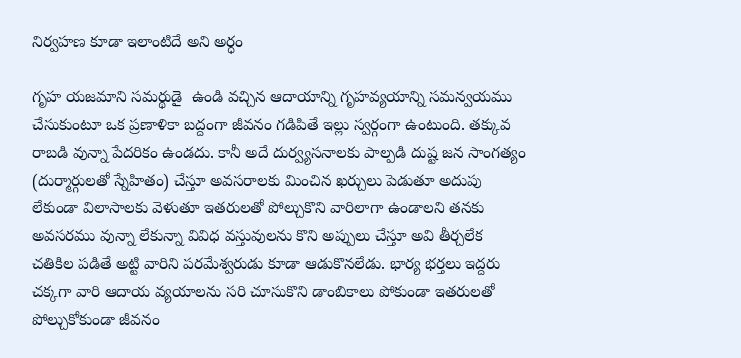నిర్వహణ కూడా ఇలాంటిదే అని అర్ధం

గృహ యజమాని సమర్థుడై  ఉండి వచ్చిన ఆదాయాన్ని గృహవ్యయాన్ని సమన్వయము చేసుకుంటూ ఒక ప్రణాళికా బద్దంగా జీవనం గడిపితే ఇల్లు స్వర్గంగా ఉంటుంది. తక్కువ రాబడి వున్నా పేదరికం ఉండదు. కానీ అదే దుర్వ్యసనాలకు పాల్పడి దుష్ట జన సాంగత్యం (దుర్మార్గులతో స్నేహితం) చేస్తూ అవసరాలకు మించిన ఖర్చులు పెడుతూ అదుపు లేకుండా విలాసాలకు వెళుతూ ఇతరులతో పోల్చుకొని వారిలాగా ఉండాలని తనకు అవసరము వున్నా లేకున్నా వివిధ వస్తువులను కొని అప్పులు చేస్తూ అవి తీర్చలేక చతికిల పడితే అట్టి వారిని పరమేశ్వరుడు కూడా ఆడుకొనలేడు. భార్య భర్తలు ఇద్దరు చక్కగా వారి ఆదాయ వ్యయాలను సరి చూసుకొని డాంబికాలు పోకుండా ఇతరులతో పోల్చుకోకుండా జీవనం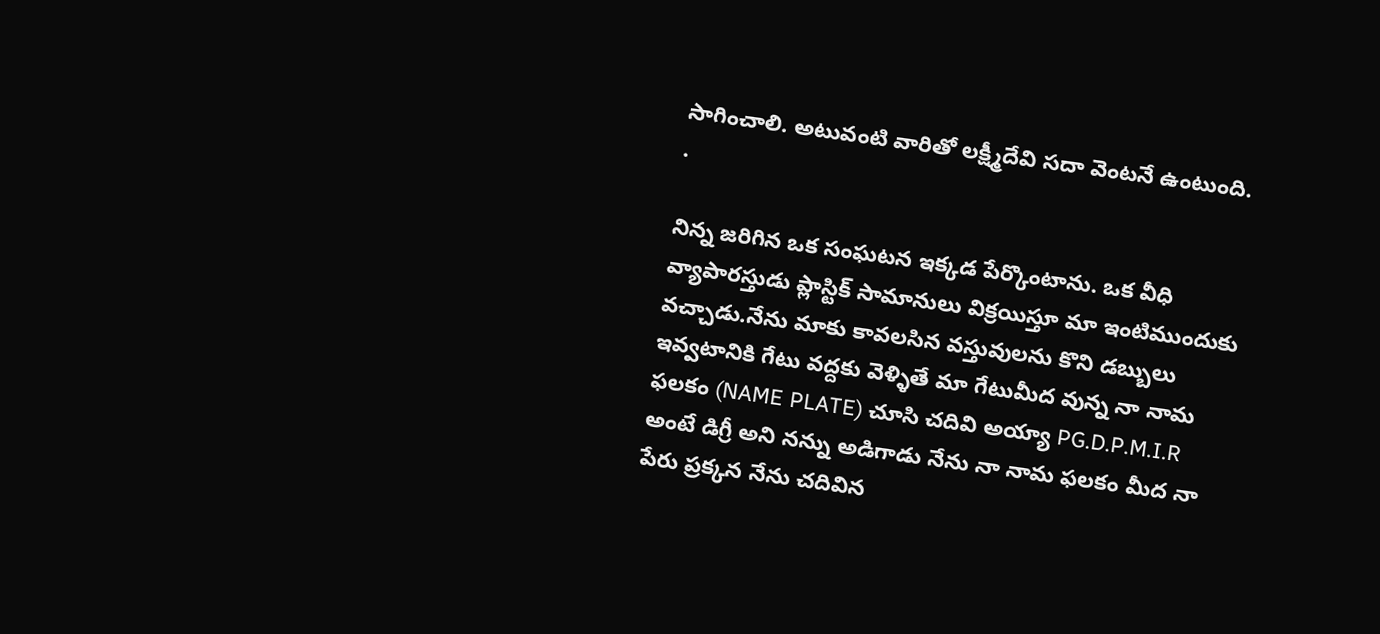సాగించాలి. అటువంటి వారితో లక్ష్మీదేవి సదా వెంటనే ఉంటుంది. .

నిన్న జరిగిన ఒక సంఘటన ఇక్కడ పేర్కొంటాను. ఒక వీధి వ్యాపారస్తుడు ప్లాస్టిక్ సామానులు విక్రయిస్తూ మా ఇంటిముందుకు వచ్చాడు.నేను మాకు కావలసిన వస్తువులను కొని డబ్బులు ఇవ్వటానికి గేటు వద్దకు వెళ్ళితే మా గేటుమీద వున్న నా నామ ఫలకం (NAME PLATE) చూసి చదివి అయ్యా PG.D.P.M.I.R అంటే డిగ్రీ అని నన్ను అడిగాడు నేను నా నామ ఫలకం మీద నా పేరు ప్రక్కన నేను చదివిన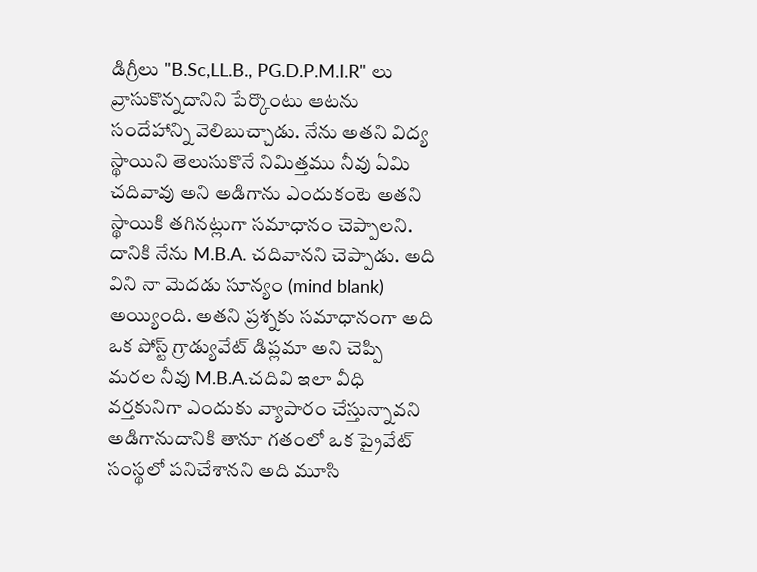డిగ్రీలు "B.Sc,LL.B., PG.D.P.M.I.R" లు వ్రాసుకొన్నదానిని పేర్కొంటు ఆటను సందేహాన్ని వెలిబుచ్చాడు. నేను అతని విద్య స్థాయిని తెలుసుకొనే నిమిత్తము నీవు ఏమి చదివావు అని అడిగాను ఎందుకంటె అతని స్థాయికి తగినట్లుగా సమాధానం చెప్పాలని. దానికి నేను M.B.A. చదివానని చెప్పాడు. అది విని నా మెదడు సూన్యం (mind blank) అయ్యింది. అతని ప్రశ్నకు సమాధానంగా అది ఒక పోస్ట్ గ్రాడ్యువేట్ డిప్లమా అని చెప్పి మరల నీవు M.B.A.చదివి ఇలా వీధి వర్తకునిగా ఎందుకు వ్యాపారం చేస్తున్నావని అడిగానుదానికి తానూ గతంలో ఒక ప్రైవేట్ సంస్థలో పనిచేశానని అది మూసి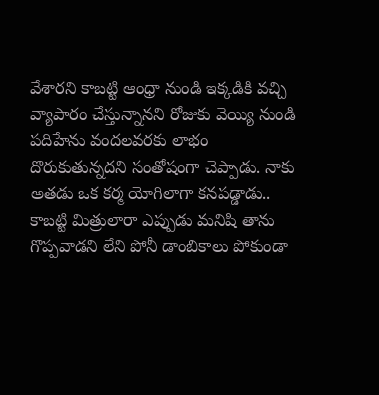వేశారని కాబట్టి ఆంధ్రా నుండి ఇక్కడికి వచ్చి వ్యాపారం చేస్తున్నానని రోజుకు వెయ్యి నుండి పదిహేను వందలవరకు లాభం దొరుకుతున్నదని సంతోషంగా చెప్పాడు. నాకు అతడు ఒక కర్మ యోగిలాగా కనపడ్డాడు..   కాబట్టి మిత్రులారా ఎప్పుడు మనిషి తాను గొప్పవాడని లేని పోనీ డాంబికాలు పోకుండా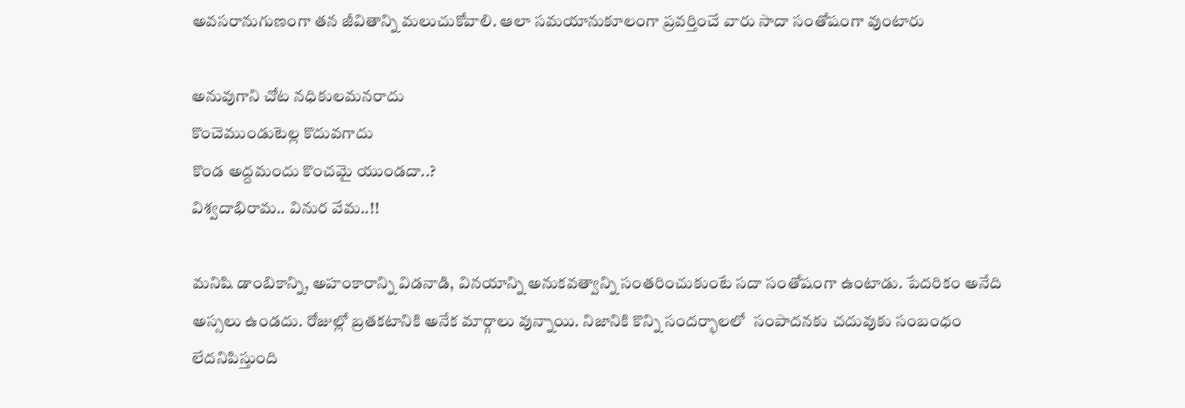అవసరానుగుణంగా తన జీవితాన్ని మలుచుకోవాలి. ఆలా సమయానుకూలంగా ప్రవర్తించే వారు సాదా సంతోషంగా వుంటారు

అనువుగాని చోట నధికులమనరాదు
కొంచెముండుటెల్ల కొదువగాదు
కొండ అద్దమందు కొంచమై యుండదా..?
విశ్వదాభిరామ.. వినుర వేమ..!!

మనిషి డాంబికాన్ని, అహంకారాన్ని విడనాడి, వినయాన్ని అనుకవత్వాన్ని సంతరించుకుంటే సదా సంతోషంగా ఉంటాడు. పేదరికం అనేది అస్సలు ఉండదు. రోజుల్లో బ్రతకటానికి అనేక మార్గాలు వున్నాయి. నిజానికి కొన్ని సందర్భాలలో  సంపాదనకు చదువుకు సంబంధం లేదనిపిస్తుంది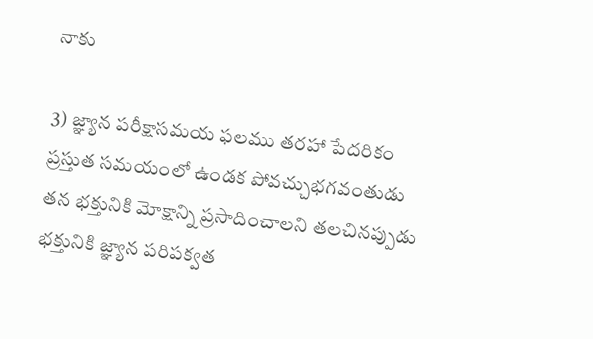నాకు

3) జ్ఞ్యాన పరీక్షాసమయ ఫలము తరహా పేదరికం ప్రస్తుత సమయంలో ఉండక పోవచ్చుభగవంతుడు తన భక్తునికి మోక్షాన్ని ప్రసాదించాలని తలచినప్పుడు భక్తునికి జ్ఞ్యాన పరిపక్వత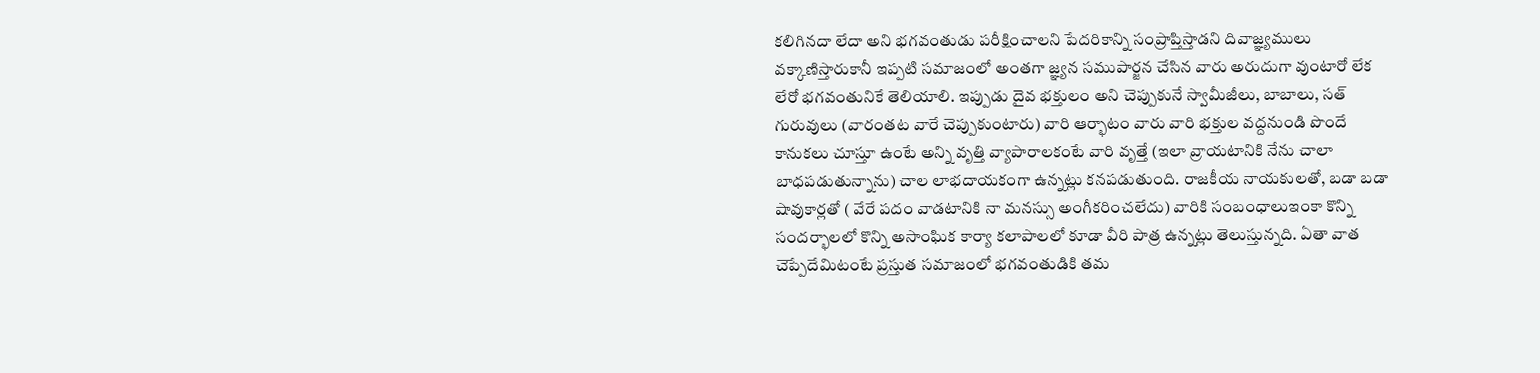కలిగినదా లేదా అని భగవంతుడు పరీక్షించాలని పేదరికాన్ని సంప్రాప్తిస్తాడని దివాజ్ఞ్యములు వక్కాణిస్తారుకానీ ఇప్పటి సమాజంలో అంతగా జ్ఞ్యన సముపార్జన చేసిన వారు అరుదుగా వుంటారో లేక లేరో భగవంతునికే తెలియాలి. ఇప్పుడు దైవ భక్తులం అని చెప్పుకునే స్వామీజీలు, బాబాలు, సత్ గురువులు (వారంతట వారే చెప్పుకుంటారు) వారి ఆర్భాటం వారు వారి భక్తుల వద్దనుండి పొందే కానుకలు చూస్తూ ఉంటే అన్ని వృత్తి వ్యాపారాలకంటే వారి వృత్తే (ఇలా వ్రాయటానికి నేను చాలా బాధపడుతున్నాను) చాల లాభదాయకంగా ఉన్నట్లు కనపడుతుంది. రాజకీయ నాయకులతో, బడా బడా షావుకార్లతో ( వేరే పదం వాడటానికి నా మనస్సు అంగీకరించలేదు) వారికి సంబంధాలుఇంకా కొన్ని సందర్భాలలో కొన్ని అసాంఘిక కార్యా కలాపాలలో కూడా వీరి పాత్ర ఉన్నట్లు తెలుస్తున్నది. ఏతా వాత చెప్పేదేమిటంటే ప్రస్తుత సమాజంలో భగవంతుడికి తమ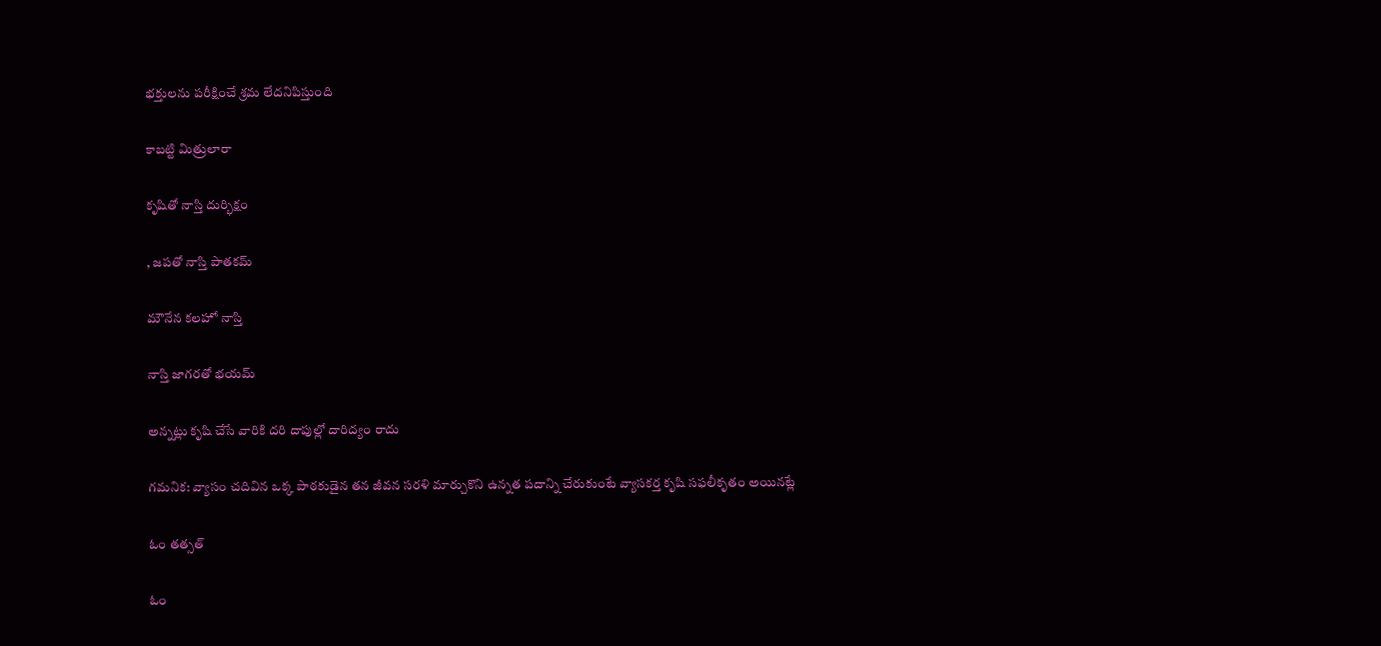భక్తులను పరీక్షించే శ్రమ లేదనిపిస్తుంది

కాబట్టి మిత్రులారా

కృషితో నాస్తి దుర్భిక్షం

, జపతో నాస్తి పాతకమ్

మౌనేన కలహో నాస్తి

నాస్తి జాగరతో భయమ్

అన్నట్లు కృషి చేసే వారికి దరి దాపుల్లో దారిద్యం రాదు

గమనిక: వ్యాసం చదివిన ఒక్క పాఠకుడైన తన జీవన సరళి మార్చుకొని ఉన్నత పదాన్ని చేరుకుంటే వ్యాసకర్త కృషి సఫలీకృతం అయినట్లే

ఓం తత్సత్

ఓం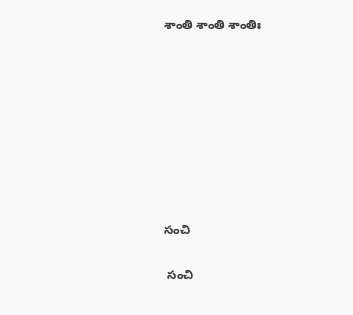శాంతి శాంతి శాంతిః








సంచి

 సంచి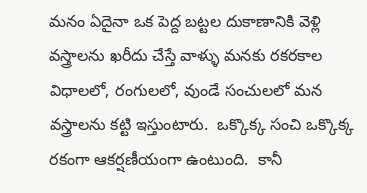మనం ఏదైనా ఒక పెద్ద బట్టల దుకాణానికి వెళ్లి వస్త్రాలను ఖరీదు చేస్తే వాళ్ళు మనకు రకరకాల విధాలలో, రంగులలో, వుండే సంచులలో మన వస్త్రాలను కట్టి ఇస్తుంటారు.  ఒక్కొక్క సంచి ఒక్కొక్క రకంగా ఆకర్షణీయంగా ఉంటుంది.  కానీ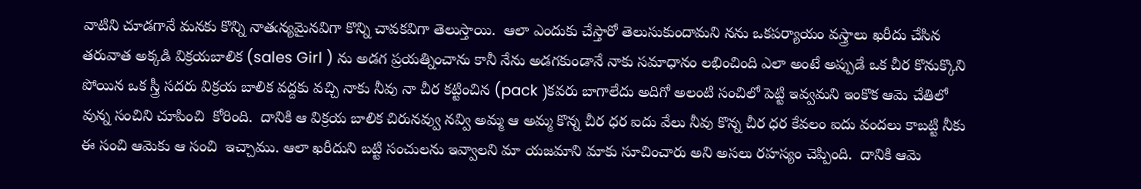వాటిని చూడగానే మనకు కొన్ని నాతఁన్యమైనవిగా కొన్ని చావకవిగా తెలుస్తాయి.  ఆలా ఎందుకు చేస్తారో తెలుసుకుందామని నను ఒకపర్యాయం వస్త్రాలు ఖరీదు చేసిన తరువాత అక్కడి విక్రయబాలిక (sales Girl ) ను అడగ ప్రయత్నించాను కానీ నేను అడగకుండానే నాకు సమాధానం లభించింది ఎలా అంటే అప్పుడే ఒక చీర కొనుక్కొని పోయిన ఒక స్త్రీ సదరు విక్రయ బాలిక వద్దకు వచ్చి నాకు నీవు నా చీర కట్టించిన (pack )కవరు బాగాలేదు అదిగో అలంటి సంచిలో పెట్టి ఇవ్వమని ఇంకొక ఆమె చేతిలో వున్న సంచిని చూపించి  కోరింది.  దానికి ఆ విక్రయ బాలిక చిరునవ్వు నవ్వి అమ్మ ఆ అమ్మ కొన్న చీర ధర ఐదు వేలు నీవు కొన్న చీర ధర కేవలం ఐదు వందలు కాబట్టి నీకు ఈ సంచి ఆమెకు ఆ సంచి  ఇచ్చాము. ఆలా ఖరీదుని బట్టి సంచులను ఇవ్వాలని మా యజమాని మాకు సూచించారు అని అసలు రహస్యం చెప్పింది.  దానికి ఆమె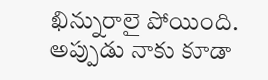ఖిన్నురాలై పోయింది. అప్పుడు నాకు కూడా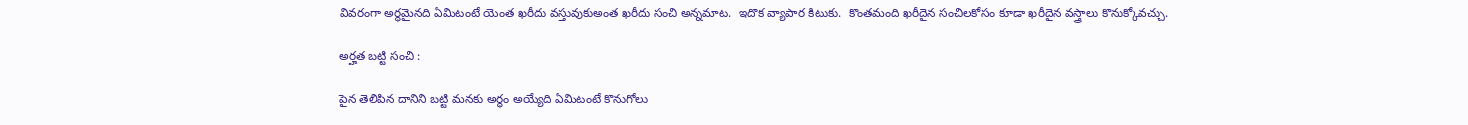వివరంగా అర్థమైనది ఏమిటంటే యెంత ఖరీదు వస్తువుకుఅంత ఖరీదు సంచి అన్నమాట.  ఇదొక వ్యాపార కిటుకు.  కొంతమంది ఖరీదైన సంచిలకోసం కూడా ఖరీదైన వస్త్రాలు కొనుక్కోవచ్చు.

అర్హత బట్టి సంచి :

పైన తెలిపిన దానిని బట్టి మనకు అర్ధం అయ్యేది ఏమిటంటే కొనుగోలు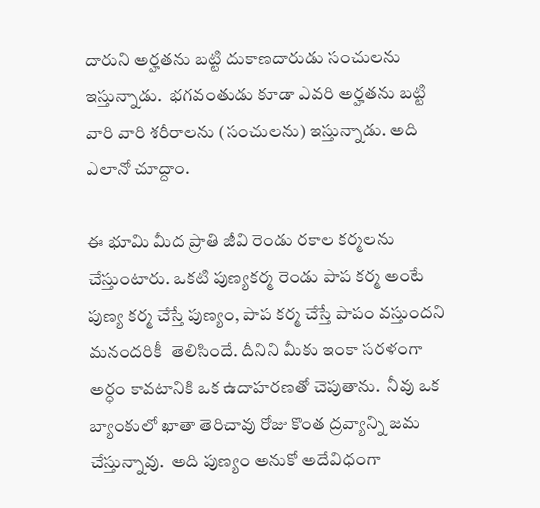దారుని అర్హతను బట్టి దుకాణదారుడు సంచులను ఇస్తున్నాడు.  భగవంతుడు కూడా ఎవరి అర్హతను బట్టి వారి వారి శరీరాలను (సంచులను) ఇస్తున్నాడు. అది ఎలానో చూద్దాం.

ఈ భూమి మీద ప్రాతి జీవి రెండు రకాల కర్మలను చేస్తుంటారు. ఒకటి పుణ్యకర్మ రెండు పాప కర్మ అంటే పుణ్య కర్మ చేస్తే పుణ్యం, పాప కర్మ చేస్తే పాపం వస్తుందని మనందరికీ  తెలిసిందే. దీనిని మీకు ఇంకా సరళంగా అర్ధం కావటానికి ఒక ఉదాహరణతో చెపుతాను.  నీవు ఒక బ్యాంకులో ఖాతా తెరిచావు రోజు కొంత ద్రవ్యాన్ని జమ చేస్తున్నావు.  అది పుణ్యం అనుకో అదేవిధంగా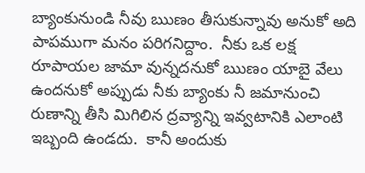బ్యాంకునుండి నీవు ఋణం తీసుకున్నావు అనుకో అది పాపముగా మనం పరిగనిద్దాం.  నీకు ఒక లక్ష రూపాయల జామా వున్నదనుకో ఋణం యాబై వేలు ఉందనుకో అప్పుడు నీకు బ్యాంకు నీ జమానుంచి రుణాన్ని తీసి మిగిలిన ద్రవ్యాన్ని ఇవ్వటానికి ఎలాంటి ఇబ్బంది ఉండదు.  కానీ అందుకు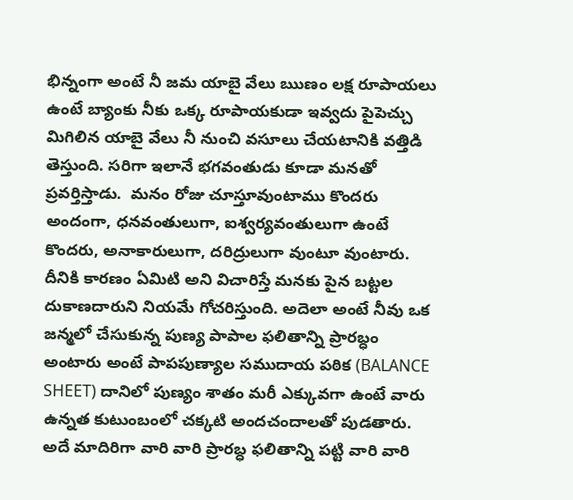భిన్నంగా అంటే నీ జమ యాబై వేలు ఋణం లక్ష రూపాయలు ఉంటే బ్యాంకు నీకు ఒక్క రూపాయకుడా ఇవ్వదు పైపెచ్చు మిగిలిన యాబై వేలు నీ నుంచి వసూలు చేయటానికి వత్తిడి తెస్తుంది. సరిగా ఇలానే భగవంతుడు కూడా మనతో ప్రవర్తిస్తాడు.  మనం రోజు చూస్తూవుంటాము కొందరు అందంగా, ధనవంతులుగా, ఐశ్వర్యవంతులుగా ఉంటే కొందరు, అనాకారులుగా, దరిద్రులుగా వుంటూ వుంటారు.  దీనికి కారణం ఏమిటి అని విచారిస్తే మనకు పైన బట్టల దుకాణదారుని నియమే గోచరిస్తుంది. అదెలా అంటే నీవు ఒక జన్మలో చేసుకున్న పుణ్య పాపాల ఫలితాన్ని ప్రారబ్ధం అంటారు అంటే పాపపుణ్యాల సముదాయ పఠిక (BALANCE SHEET) దానిలో పుణ్యం శాతం మరీ ఎక్కువగా ఉంటే వారు ఉన్నత కుటుంబంలో చక్కటి అందచందాలతో పుడతారు. అదే మాదిరిగా వారి వారి ప్రారబ్ధ ఫలితాన్ని పట్టి వారి వారి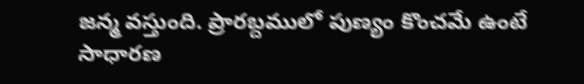జన్మ వస్తుంది. ప్రారబ్దములో పుణ్యం కొంచమే ఉంటే సాధారణ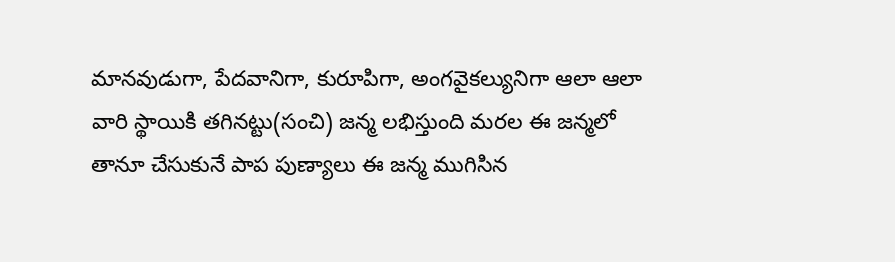మానవుడుగా, పేదవానిగా, కురూపిగా, అంగవైకల్యునిగా ఆలా ఆలా వారి స్థాయికి తగినట్టు(సంచి) జన్మ లభిస్తుంది మరల ఈ జన్మలో తానూ చేసుకునే పాప పుణ్యాలు ఈ జన్మ ముగిసిన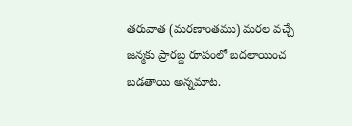తరువాత (మరణాంతము) మరల వచ్చే జన్మకు ప్రారబ్ద రూపంలో బదలాయించ బడతాయి అన్నమాట.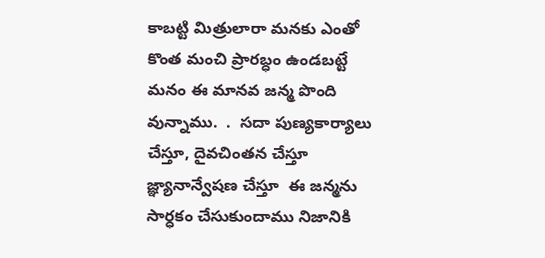కాబట్టి మిత్రులారా మనకు ఎంతో కొంత మంచి ప్రారబ్ధం ఉండబట్టే మనం ఈ మానవ జన్మ పొంది వున్నాము.  .  సదా పుణ్యకార్యాలు చేస్తూ, దైవచింతన చేస్తూ జ్ఞ్యానాన్వేషణ చేస్తూ  ఈ జన్మను సార్ధకం చేసుకుందాము నిజానికి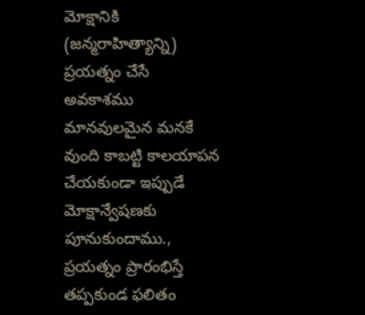మోక్షానికి (జన్మరాహిత్యాన్ని) ప్రయత్నం చేసే అవకాశము మానవులమైన మనకే వుంది కాబట్టి కాలయాపన చేయకుండా ఇప్పుడే మోక్షాన్వేషణకు పూనుకుందాము.,  ప్రయత్నం ప్రారంభిస్తే తప్పకుండ ఫలితం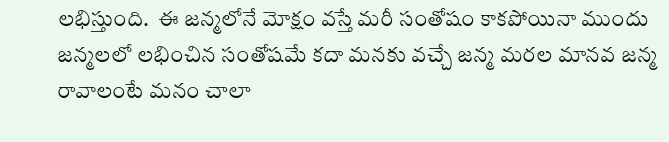లభిస్తుంది.  ఈ జన్మలోనే మోక్షం వస్తే మరీ సంతోషం కాకపోయినా ముందు జన్మలలో లభించిన సంతోషమే కదా మనకు వచ్చే జన్మ మరల మానవ జన్మ రావాలంటే మనం చాలా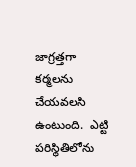జాగ్రత్తగా కర్మలను చేయవలసి ఉంటుంది.  ఎట్టి పరిస్థితిలోను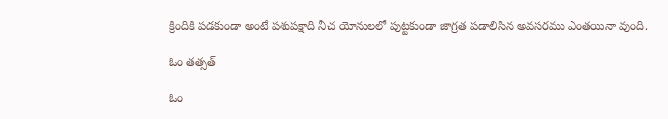క్రిందికి పడకుండా అంటే పశుపక్షాది నీచ యోనులలో పుట్టకుండా జాగ్రత పడాలిసిన అవసరము ఎంతయినా వుంది.

ఓం తత్సత్

ఓం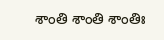శాంతి శాంతి శాంతిః